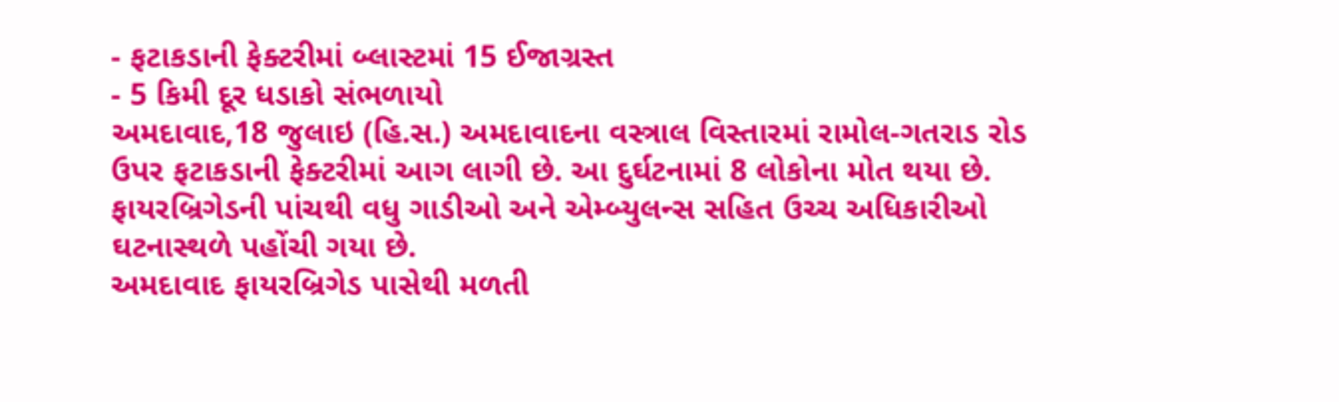- ફટાકડાની ફેક્ટરીમાં બ્લાસ્ટમાં 15 ઈજાગ્રસ્ત
- 5 કિમી દૂર ધડાકો સંભળાયો
અમદાવાદ,18 જુલાઇ (હિ.સ.) અમદાવાદના વસ્ત્રાલ વિસ્તારમાં રામોલ-ગતરાડ રોડ ઉપર ફટાકડાની ફેક્ટરીમાં આગ લાગી છે. આ દુર્ઘટનામાં 8 લોકોના મોત થયા છે. ફાયરબ્રિગેડની પાંચથી વધુ ગાડીઓ અને એમ્બ્યુલન્સ સહિત ઉચ્ચ અધિકારીઓ ઘટનાસ્થળે પહોંચી ગયા છે.
અમદાવાદ ફાયરબ્રિગેડ પાસેથી મળતી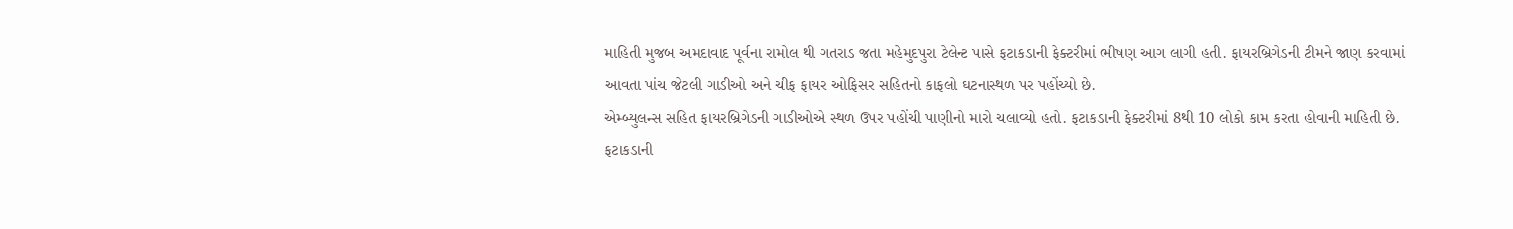માહિતી મુજબ અમદાવાદ પૂર્વના રામોલ થી ગતરાડ જતા મહેમુદપુરા ટેલેન્ટ પાસે ફટાકડાની ફેક્ટરીમાં ભીષણ આગ લાગી હતી. ફાયરબ્રિગેડની ટીમને જાણ કરવામાં આવતા પાંચ જેટલી ગાડીઓ અને ચીફ ફાયર ઓફિસર સહિતનો કાફલો ઘટનાસ્થળ પર પહોંચ્યો છે.
એમ્બ્યુલન્સ સહિત ફાયરબ્રિગેડની ગાડીઓએ સ્થળ ઉપર પહોંચી પાણીનો મારો ચલાવ્યો હતો. ફટાકડાની ફેક્ટરીમાં 8થી 10 લોકો કામ કરતા હોવાની માહિતી છે.
ફટાકડાની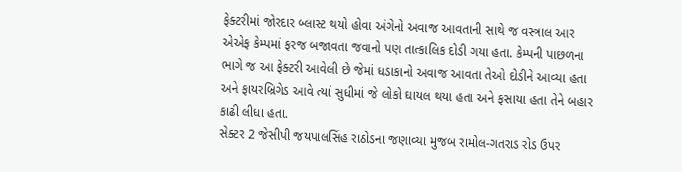ફેક્ટરીમાં જોરદાર બ્લાસ્ટ થયો હોવા અંગેનો અવાજ આવતાની સાથે જ વસ્ત્રાલ આર એએફ કેમ્પમાં ફરજ બજાવતા જવાનો પણ તાત્કાલિક દોડી ગયા હતા. કેમ્પની પાછળના ભાગે જ આ ફેક્ટરી આવેલી છે જેમાં ધડાકાનો અવાજ આવતા તેઓ દોડીને આવ્યા હતા અને ફાયરબ્રિગેડ આવે ત્યાં સુધીમાં જે લોકો ઘાયલ થયા હતા અને ફસાયા હતા તેને બહાર કાઢી લીધા હતા.
સેક્ટર 2 જેસીપી જયપાલસિંહ રાઠોડના જણાવ્યા મુજબ રામોલ-ગતરાડ રોડ ઉપર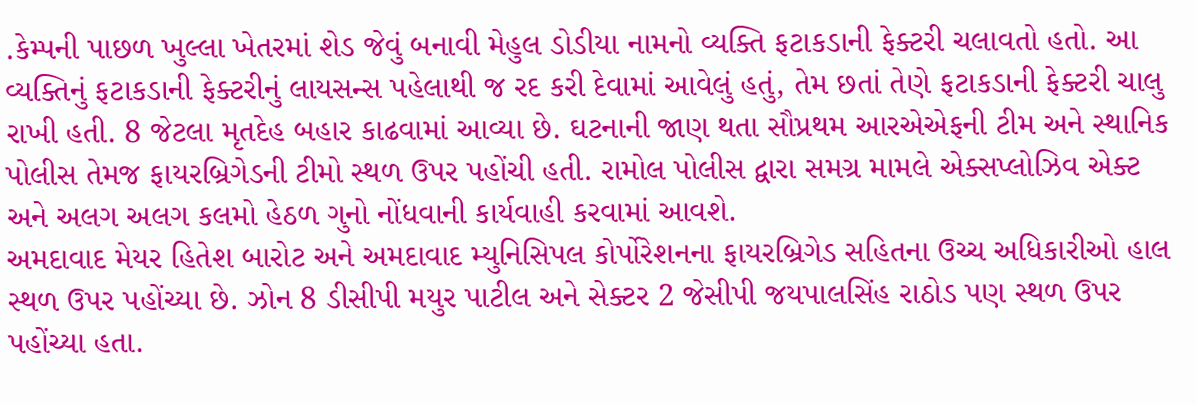.કેમ્પની પાછળ ખુલ્લા ખેતરમાં શેડ જેવું બનાવી મેહુલ ડોડીયા નામનો વ્યક્તિ ફટાકડાની ફેક્ટરી ચલાવતો હતો. આ વ્યક્તિનું ફટાકડાની ફેક્ટરીનું લાયસન્સ પહેલાથી જ રદ કરી દેવામાં આવેલું હતું, તેમ છતાં તેણે ફટાકડાની ફેક્ટરી ચાલુ રાખી હતી. 8 જેટલા મૃતદેહ બહાર કાઢવામાં આવ્યા છે. ઘટનાની જાણ થતા સૌપ્રથમ આરએએફની ટીમ અને સ્થાનિક પોલીસ તેમજ ફાયરબ્રિગેડની ટીમો સ્થળ ઉપર પહોંચી હતી. રામોલ પોલીસ દ્વારા સમગ્ર મામલે એક્સપ્લોઝિવ એક્ટ અને અલગ અલગ કલમો હેઠળ ગુનો નોંધવાની કાર્યવાહી કરવામાં આવશે.
અમદાવાદ મેયર હિતેશ બારોટ અને અમદાવાદ મ્યુનિસિપલ કોર્પોરેશનના ફાયરબ્રિગેડ સહિતના ઉચ્ચ અધિકારીઓ હાલ સ્થળ ઉપર પહોંચ્યા છે. ઝોન 8 ડીસીપી મયુર પાટીલ અને સેક્ટર 2 જેસીપી જયપાલસિંહ રાઠોડ પણ સ્થળ ઉપર પહોંચ્યા હતા.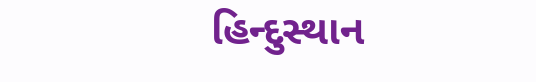હિન્દુસ્થાન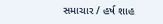સમાચાર / હર્ષ શાહ